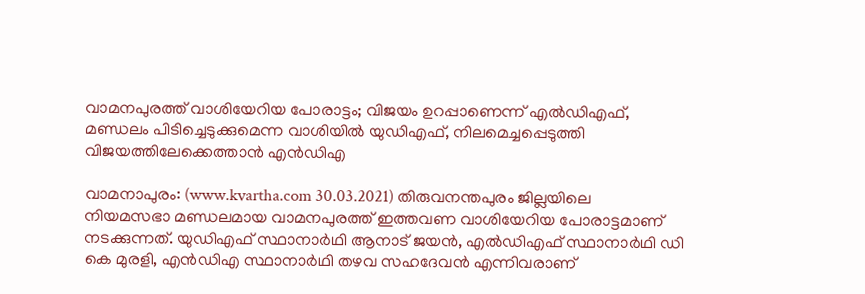വാമനപുരത്ത് വാശിയേറിയ പോരാട്ടം; വിജയം ഉറപ്പാണെന്ന് എല്‍ഡിഎഫ്, മണ്ഡലം പിടിച്ചെടുക്കുമെന്ന വാശിയില്‍ യുഡിഎഫ്, നിലമെച്ചപ്പെടുത്തി വിജയത്തിലേക്കെത്താന്‍ എന്‍ഡിഎ

വാമനാപുരം: (www.kvartha.com 30.03.2021) തിരുവനന്തപുരം ജില്ലയിലെ നിയമസഭാ മണ്ഡലമായ വാമനപുരത്ത് ഇത്തവണ വാശിയേറിയ പോരാട്ടമാണ് നടക്കുന്നത്. യുഡിഎഫ് സ്ഥാനാര്‍ഥി ആനാട് ജയന്‍, എല്‍ഡിഎഫ് സ്ഥാനാര്‍ഥി ഡി കെ മുരളി, എന്‍ഡിഎ സ്ഥാനാര്‍ഥി തഴവ സഹദേവന്‍ എന്നിവരാണ്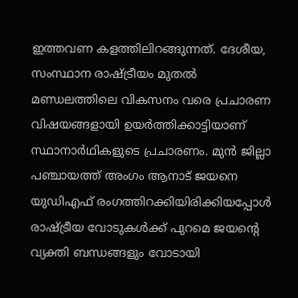ഇത്തവണ കളത്തിലിറങ്ങുന്നത്. ദേശീയ, സംസ്ഥാന രാഷ്ട്രീയം മുതല്‍ മണ്ഡലത്തിലെ വികസനം വരെ പ്രചാരണ വിഷയങ്ങളായി ഉയര്‍ത്തിക്കാട്ടിയാണ് സ്ഥാനാര്‍ഥികളുടെ പ്രചാരണം. മുന്‍ ജില്ലാ പഞ്ചായത്ത് അംഗം ആനാട് ജയനെ യുഡിഎഫ് രംഗത്തിറക്കിയിരിക്കിയപ്പോള്‍ രാഷ്ട്രീയ വോടുകള്‍ക്ക് പുറമെ ജയന്റെ വ്യക്തി ബന്ധങ്ങളും വോടായി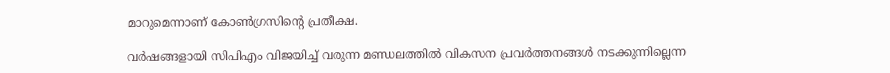മാറുമെന്നാണ് കോണ്‍ഗ്രസിന്റെ പ്രതീക്ഷ.

വര്‍ഷങ്ങളായി സിപിഎം വിജയിച്ച് വരുന്ന മണ്ഡലത്തില്‍ വികസന പ്രവര്‍ത്തനങ്ങള്‍ നടക്കുന്നില്ലെന്ന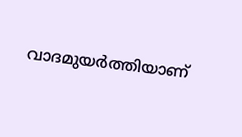വാദമുയര്‍ത്തിയാണ്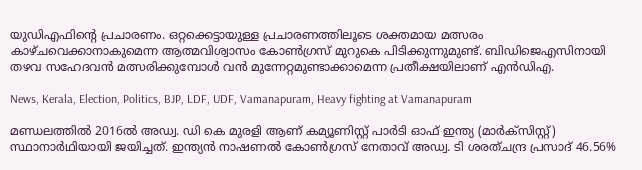യുഡിഎഫിന്റെ പ്രചാരണം. ഒറ്റക്കെട്ടായുള്ള പ്രചാരണത്തിലൂടെ ശക്തമായ മത്സരം കാഴ്ചവെക്കാനാകുമെന്ന ആത്മവിശ്വാസം കോണ്‍ഗ്രസ് മുറുകെ പിടിക്കുന്നുമുണ്ട്. ബിഡിജെഎസിനായി തഴവ സഹേദവന്‍ മത്സരിക്കുമ്പോള്‍ വന്‍ മുന്നേറ്റമുണ്ടാക്കാമെന്ന പ്രതീക്ഷയിലാണ് എന്‍ഡിഎ.

News, Kerala, Election, Politics, BJP, LDF, UDF, Vamanapuram, Heavy fighting at Vamanapuram

മണ്ഡലത്തില്‍ 2016ല്‍ അഡ്വ. ഡി കെ മുരളി ആണ് കമ്യൂണിസ്റ്റ് പാര്‍ടി ഓഫ് ഇന്ത്യ (മാര്‍ക്‌സിസ്റ്റ്) സ്ഥാനാര്‍ഥിയായി ജയിച്ചത്. ഇന്ത്യന്‍ നാഷണല്‍ കോണ്‍ഗ്രസ് നേതാവ് അഡ്വ. ടി ശരത്ചന്ദ്ര പ്രസാദ് 46.56%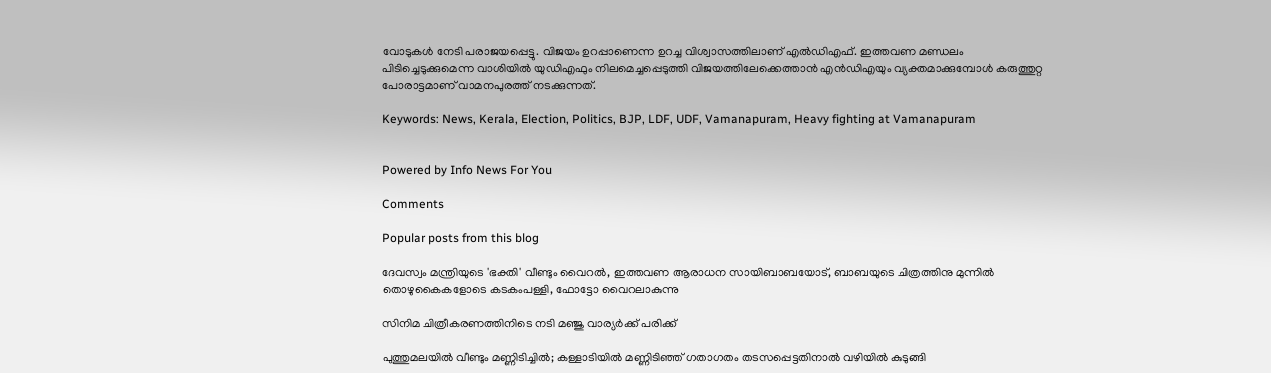വോടുകള്‍ നേടി പരാജയപ്പെട്ടു. വിജയം ഉറപ്പാണെന്ന ഉറച്ച വിശ്വാസത്തിലാണ് എല്‍ഡിഎഫ്. ഇത്തവണ മണ്ഡലം പിടിച്ചെടുക്കുമെന്ന വാശിയില്‍ യുഡിഎഫും നിലമെച്ചപ്പെടുത്തി വിജയത്തിലേക്കെത്താന്‍ എന്‍ഡിഎയും വ്യക്തമാക്കുമ്പോള്‍ കരുത്തുറ്റ പോരാട്ടമാണ് വാമനപുരത്ത് നടക്കുന്നത്.

Keywords: News, Kerala, Election, Politics, BJP, LDF, UDF, Vamanapuram, Heavy fighting at Vamanapuram


Powered by Info News For You

Comments

Popular posts from this blog

ദേവസ്വം മന്ത്രിയുടെ 'ഭക്തി' വീണ്ടും വൈറല്‍, ഇത്തവണ ആരാധന സായിബാബയോട്, ബാബയുടെ ചിത്രത്തിനു മുന്നില്‍ തൊഴുകൈകളോടെ കടകംപള്ളി, ഫോട്ടോ വൈറലാകുന്നു

സിനിമ ചിത്രീകരണത്തിനിടെ നടി മഞ്ജു വാര്യര്‍ക്ക് പരിക്ക്

പുത്തുമലയില്‍ വീണ്ടും മണ്ണിടിച്ചില്‍; കള്ളാടിയില്‍ മണ്ണിടിഞ്ഞ് ഗതാഗതം തടസപ്പെട്ടതിനാല്‍ വഴിയില്‍ കുടുങ്ങി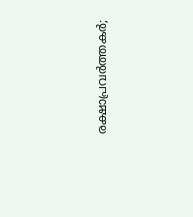രക്ഷാപ്രവര്‍ത്തകര്‍;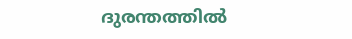ദുരന്തത്തില്‍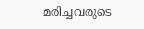മരിച്ചവരുടെ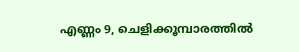എണ്ണം 9, ചെളിക്കൂമ്പാരത്തില്‍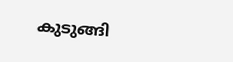കുടുങ്ങി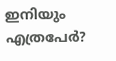ഇനിയും എത്രപേര്‍?